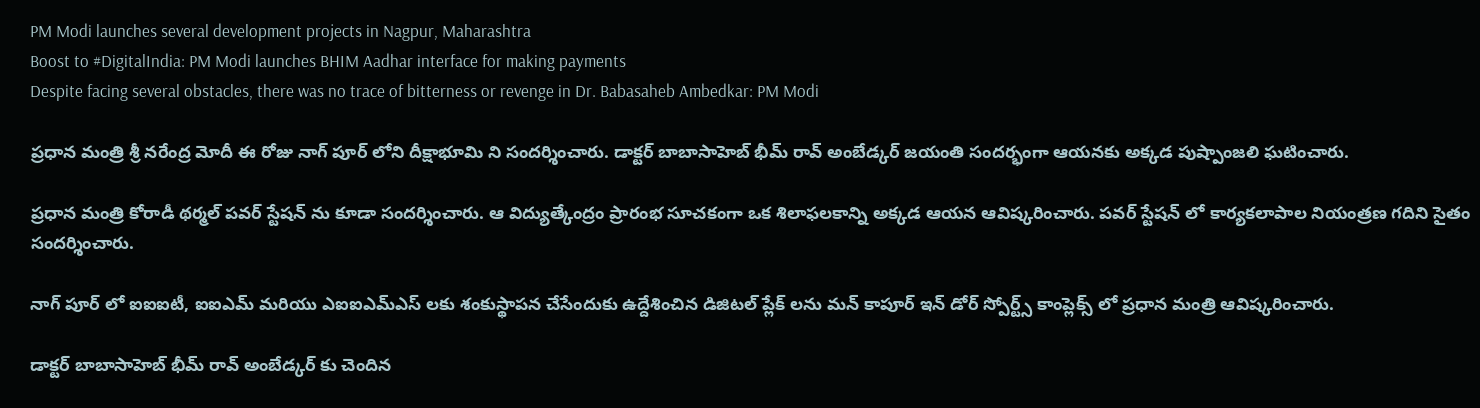PM Modi launches several development projects in Nagpur, Maharashtra
Boost to #DigitalIndia: PM Modi launches BHIM Aadhar interface for making payments
Despite facing several obstacles, there was no trace of bitterness or revenge in Dr. Babasaheb Ambedkar: PM Modi

ప్రధాన మంత్రి శ్రీ నరేంద్ర మోదీ ఈ రోజు నాగ్ పూర్ లోని దీక్షాభూమి ని సందర్శించారు. డాక్టర్ బాబాసాహెబ్ భీమ్ రావ్ అంబేడ్కర్ జయంతి సందర్భంగా ఆయనకు అక్కడ పుష్పాంజలి ఘటించారు.

ప్రధాన మంత్రి కోరాడీ థర్మల్ పవర్ స్టేషన్ ను కూడా సందర్శించారు. ఆ విద్యుత్కేంద్రం ప్రారంభ సూచకంగా ఒక శిలాఫలకాన్ని అక్కడ ఆయన ఆవిష్కరించారు. పవర్ స్టేషన్ లో కార్యకలాపాల నియంత్రణ గదిని సైతం సందర్శించారు.

నాగ్ పూర్ లో ఐఐఐటీ, ఐఐఎమ్ మరియు ఎఐఐఎమ్ఎస్ లకు శంకుస్థాపన చేసేందుకు ఉద్దేశించిన డిజిటల్ ప్లేక్ లను మన్ కాపూర్ ఇన్ డోర్ స్పోర్ట్స్ కాంప్లెక్స్ లో ప్రధాన మంత్రి ఆవిష్కరించారు.

డాక్టర్ బాబాసాహెబ్ భీమ్ రావ్ అంబేడ్కర్ కు చెందిన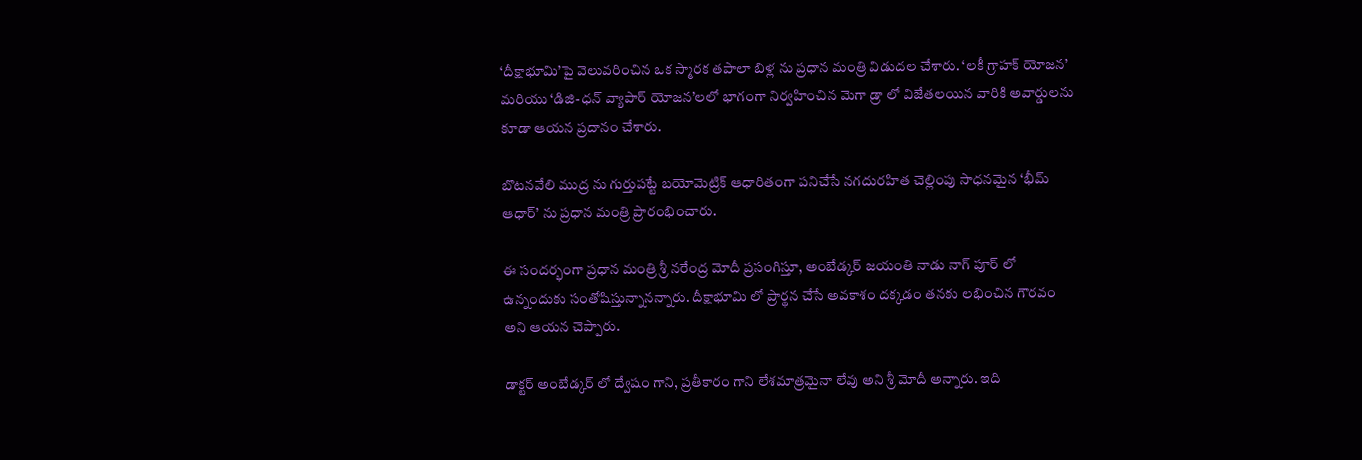‘దీక్షాభూమి’పై వెలువరించిన ఒక స్మారక తపాలా బిళ్ల ను ప్రధాన మంత్రి విడుదల చేశారు. ‘లకీ గ్రాహక్ యోజన’ మరియు ‘డిజి-ధన్ వ్యాపార్ యోజన’లలో భాగంగా నిర్వహించిన మెగా డ్రా లో విజేతలయిన వారికి అవార్డులను కూడా ఆయన ప్రదానం చేశారు.

బొటనవేలి ముద్ర ను గుర్తుపట్టే బయోమెట్రిక్ ఆధారితంగా పనిచేసే నగదురహిత చెల్లింపు సాధనమైన ‘భీమ్ ఆధార్’ ను ప్రధాన మంత్రి ప్రారంభించారు.

ఈ సందర్భంగా ప్రధాన మంత్రి శ్రీ నరేంద్ర మోదీ ప్రసంగిస్తూ, అంబేడ్కర్ జయంతి నాడు నాగ్ పూర్ లో ఉన్నందుకు సంతోషిస్తున్నానన్నారు. దీక్షాభూమి లో ప్రార్థన చేసే అవకాశం దక్కడం తనకు లభించిన గౌరవం అని ఆయన చెప్పారు.

డాక్టర్ అంబేడ్కర్ లో ద్వేషం గాని, ప్రతీకారం గాని లేశమాత్రమైనా లేవు అని శ్రీ మోదీ అన్నారు. ఇది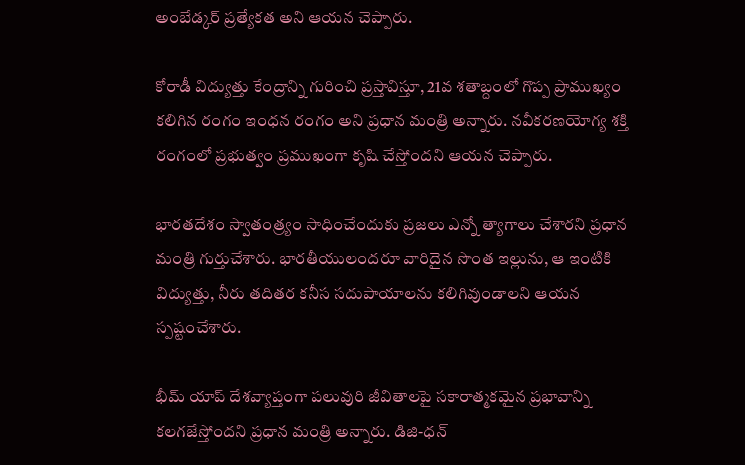అంబేడ్కర్ ప్రత్యేకత అని ఆయన చెప్పారు.

కోరాడీ విద్యుత్తు కేంద్రాన్ని గురించి ప్రస్తావిస్తూ, 21వ శతాబ్దంలో గొప్ప ప్రాముఖ్యం కలిగిన రంగం ఇంధన రంగం అని ప్రధాన మంత్రి అన్నారు. నవీకరణయోగ్య శక్తి రంగంలో ప్రభుత్వం ప్రముఖంగా కృషి చేస్తోందని ఆయన చెప్పారు.

భారతదేశం స్వాతంత్ర్యం సాధించేందుకు ప్రజలు ఎన్నో త్యాగాలు చేశారని ప్రధాన మంత్రి గుర్తుచేశారు. భారతీయులందరూ వారిదైన సొంత ఇల్లును, ఆ ఇంటికి విద్యుత్తు, నీరు తదితర కనీస సదుపాయాలను కలిగివుండాలని ఆయన స్పష్టంచేశారు.

భీమ్ యాప్ దేశవ్యాప్తంగా పలువురి జీవితాలపై సకారాత్మకమైన ప్రభావాన్ని కలగజేస్తోందని ప్రధాన మంత్రి అన్నారు. డిజి-ధన్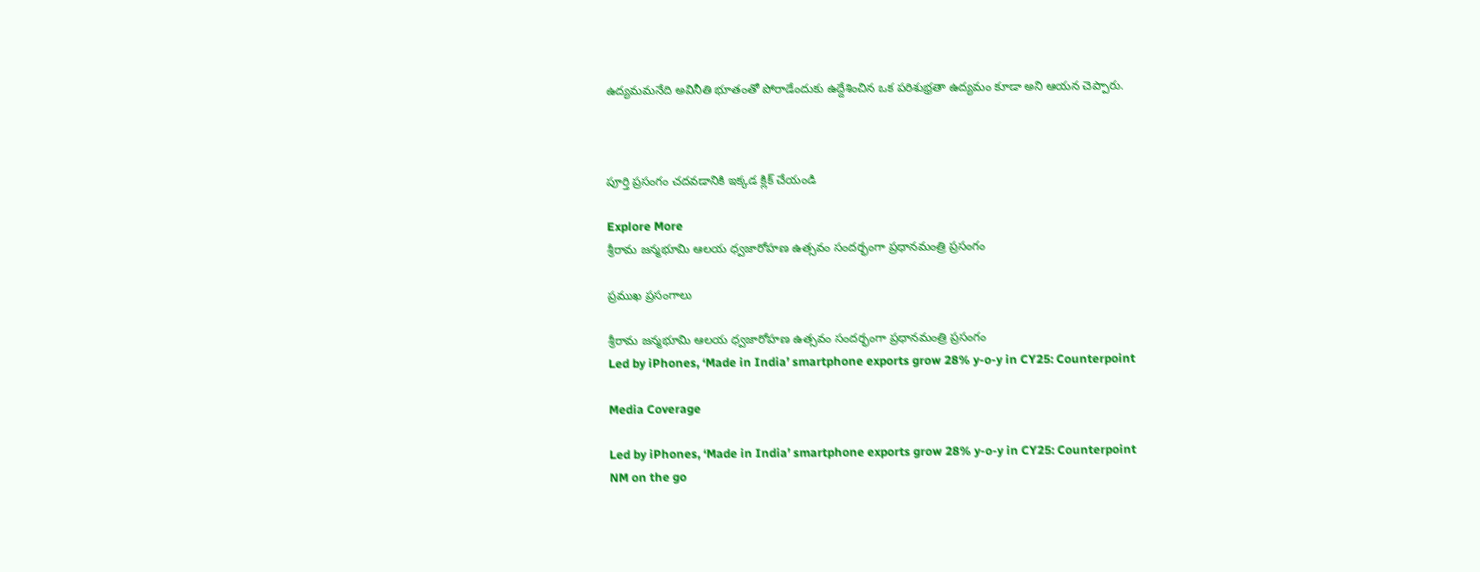ఉద్యమమనేది అవినీతి భూతంతో పోరాడేందుకు ఉద్దేశించిన ఒక పరిశుభ్రతా ఉద్యమం కూడా అని ఆయన చెప్పారు.



పూర్తి ప్రసంగం చదవడానికి ఇక్కడ క్లిక్ చేయండి

Explore More
శ్రీరామ జన్మభూమి ఆలయ ధ్వజారోహణ ఉత్సవం సందర్భంగా ప్రధానమంత్రి ప్రసంగం

ప్రముఖ ప్రసంగాలు

శ్రీరామ జన్మభూమి ఆలయ ధ్వజారోహణ ఉత్సవం సందర్భంగా ప్రధానమంత్రి ప్రసంగం
Led by iPhones, ‘Made in India’ smartphone exports grow 28% y-o-y in CY25: Counterpoint

Media Coverage

Led by iPhones, ‘Made in India’ smartphone exports grow 28% y-o-y in CY25: Counterpoint
NM on the go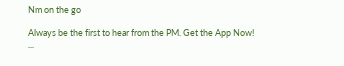Nm on the go

Always be the first to hear from the PM. Get the App Now!
...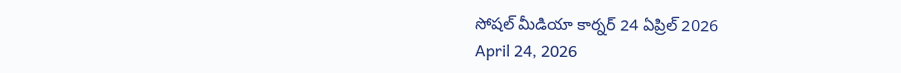సోషల్ మీడియా కార్నర్ 24 ఏప్రిల్ 2026
April 24, 2026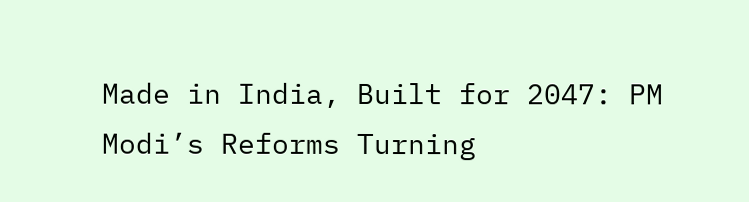Made in India, Built for 2047: PM Modi’s Reforms Turning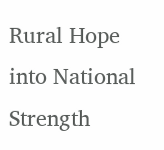Rural Hope into National Strength